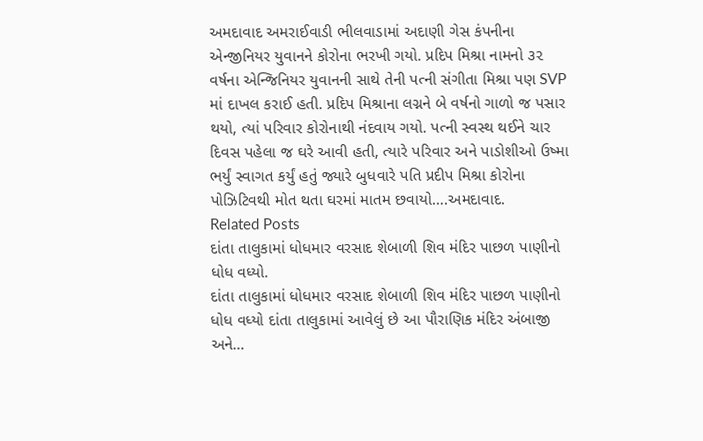અમદાવાદ અમરાઈવાડી ભીલવાડામાં અદાણી ગેસ કંપનીના એન્જીનિયર યુવાનને કોરોના ભરખી ગયો. પ્રદિપ મિશ્રા નામનો ૩૨ વર્ષના એન્જિનિયર યુવાનની સાથે તેની પત્ની સંગીતા મિશ્રા પણ SVP માં દાખલ કરાઈ હતી. પ્રદિપ મિશ્રાના લગ્નને બે વર્ષનો ગાળો જ પસાર થયો, ત્યાં પરિવાર કોરોનાથી નંદવાય ગયો. પત્ની સ્વસ્થ થઈને ચાર દિવસ પહેલા જ ઘરે આવી હતી, ત્યારે પરિવાર અને પાડોશીઓ ઉષ્મા ભર્યું સ્વાગત કર્યું હતું જ્યારે બુધવારે પતિ પ્રદીપ મિશ્રા કોરોના પોઝિટિવથી મોત થતા ઘરમાં માતમ છવાયો….અમદાવાદ.
Related Posts
દાંતા તાલુકામાં ધોધમાર વરસાદ શેબાળી શિવ મંદિર પાછળ પાણીનો ધોધ વધ્યો.
દાંતા તાલુકામાં ધોધમાર વરસાદ શેબાળી શિવ મંદિર પાછળ પાણીનો ધોધ વધ્યો દાંતા તાલુકામાં આવેલું છે આ પૌરાણિક મંદિર અંબાજી અને…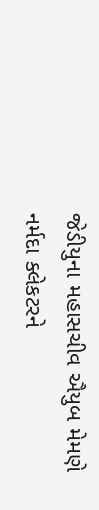જેડીયુના મહાસચીવ ઐયુબ મેમણે નર્મદા ક્લેકટરને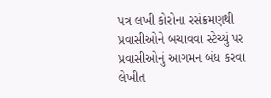પત્ર લખી કોરોના રસંક્રમણથી પ્રવાસીઓને બચાવવા સ્ટેચ્યું પર પ્રવાસીઓનું આગમન બંધ કરવા લેખીત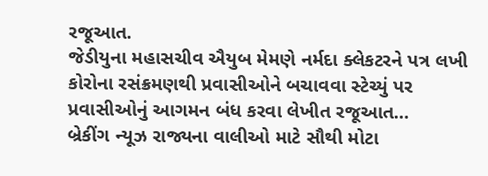રજૂઆત.
જેડીયુના મહાસચીવ ઐયુબ મેમણે નર્મદા ક્લેકટરને પત્ર લખી કોરોના રસંક્રમણથી પ્રવાસીઓને બચાવવા સ્ટેચ્યું પર પ્રવાસીઓનું આગમન બંધ કરવા લેખીત રજૂઆત…
બ્રેકીંગ ન્યૂઝ રાજ્યના વાલીઓ માટે સૌથી મોટા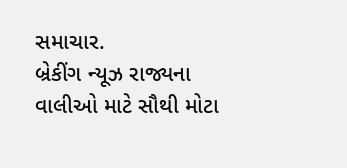સમાચાર.
બ્રેકીંગ ન્યૂઝ રાજ્યના વાલીઓ માટે સૌથી મોટા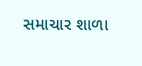સમાચાર શાળા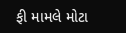ફી મામલે મોટા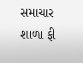સમાચાર શાળા ફી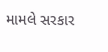મામલે સરકાર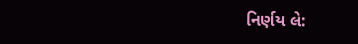નિર્ણય લે: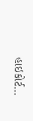હાઇકોર્ટ…